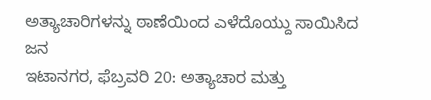ಅತ್ಯಾಚಾರಿಗಳನ್ನು ಠಾಣೆಯಿಂದ ಎಳೆದೊಯ್ದು ಸಾಯಿಸಿದ ಜನ
ಇಟಾನಗರ, ಫೆಬ್ರವರಿ 20: ಅತ್ಯಾಚಾರ ಮತ್ತು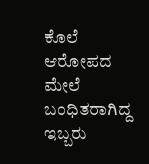ಕೊಲೆ ಆರೋಪದ ಮೇಲೆ ಬಂಧಿತರಾಗಿದ್ದ ಇಬ್ಬರು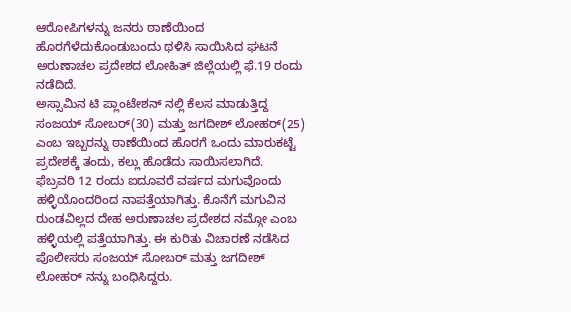ಆರೋಪಿಗಳನ್ನು ಜನರು ಠಾಣೆಯಿಂದ ಹೊರಗೆಳೆದುಕೊಂಡುಬಂದು ಥಳಿಸಿ ಸಾಯಿಸಿದ ಘಟನೆ ಅರುಣಾಚಲ ಪ್ರದೇಶದ ಲೋಹಿತ್ ಜಿಲ್ಲೆಯಲ್ಲಿ ಫೆ.19 ರಂದು ನಡೆದಿದೆ.
ಅಸ್ಸಾಮಿನ ಟಿ ಪ್ಲಾಂಟೇಶನ್ ನಲ್ಲಿ ಕೆಲಸ ಮಾಡುತ್ತಿದ್ದ ಸಂಜಯ್ ಸೋಬರ್(30) ಮತ್ತು ಜಗದೀಶ್ ಲೋಹರ್(25) ಎಂಬ ಇಬ್ಬರನ್ನು ಠಾಣೆಯಿಂದ ಹೊರಗೆ ಒಂದು ಮಾರುಕಟ್ಟೆ ಪ್ರದೇಶಕ್ಕೆ ತಂದು, ಕಲ್ಲು ಹೊಡೆದು ಸಾಯಿಸಲಾಗಿದೆ.
ಫೆಬ್ರವರಿ 12 ರಂದು ಐದೂವರೆ ವರ್ಷದ ಮಗುವೊಂದು ಹಳ್ಳಿಯೊಂದರಿಂದ ನಾಪತ್ತೆಯಾಗಿತ್ತು. ಕೊನೆಗೆ ಮಗುವಿನ ರುಂಡವಿಲ್ಲದ ದೇಹ ಅರುಣಾಚಲ ಪ್ರದೇಶದ ನಮ್ಗೋ ಎಂಬ ಹಳ್ಳಿಯಲ್ಲಿ ಪತ್ತೆಯಾಗಿತ್ತು. ಈ ಕುರಿತು ವಿಚಾರಣೆ ನಡೆಸಿದ ಪೊಲೀಸರು ಸಂಜಯ್ ಸೋಬರ್ ಮತ್ತು ಜಗದೀಶ್ ಲೋಹರ್ ನನ್ನು ಬಂಧಿಸಿದ್ದರು.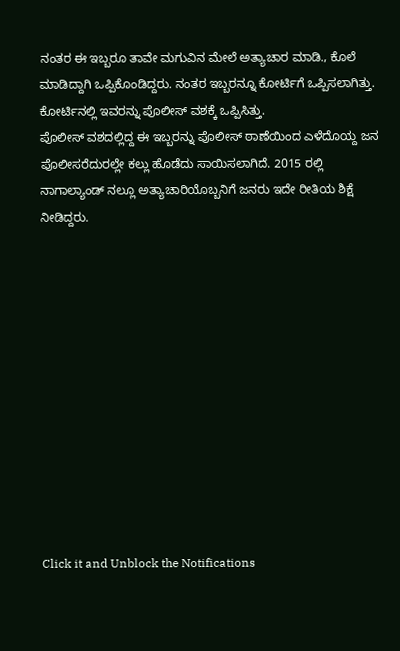ನಂತರ ಈ ಇಬ್ಬರೂ ತಾವೇ ಮಗುವಿನ ಮೇಲೆ ಅತ್ಯಾಚಾರ ಮಾಡಿ., ಕೊಲೆ ಮಾಡಿದ್ದಾಗಿ ಒಪ್ಪಿಕೊಂಡಿದ್ದರು. ನಂತರ ಇಬ್ಬರನ್ನೂ ಕೋರ್ಟಿಗೆ ಒಪ್ಪಿಸಲಾಗಿತ್ತು. ಕೋರ್ಟಿನಲ್ಲಿ ಇವರನ್ನು ಪೊಲೀಸ್ ವಶಕ್ಕೆ ಒಪ್ಪಿಸಿತ್ತು.
ಪೊಲೀಸ್ ವಶದಲ್ಲಿದ್ದ ಈ ಇಬ್ಬರನ್ನು ಪೊಲೀಸ್ ಠಾಣೆಯಿಂದ ಎಳೆದೊಯ್ದ ಜನ ಪೊಲೀಸರೆದುರಲ್ಲೇ ಕಲ್ಲು ಹೊಡೆದು ಸಾಯಿಸಲಾಗಿದೆ. 2015 ರಲ್ಲಿ ನಾಗಾಲ್ಯಾಂಡ್ ನಲ್ಲೂ ಅತ್ಯಾಚಾರಿಯೊಬ್ಬನಿಗೆ ಜನರು ಇದೇ ರೀತಿಯ ಶಿಕ್ಷೆ ನೀಡಿದ್ದರು.












Click it and Unblock the Notifications